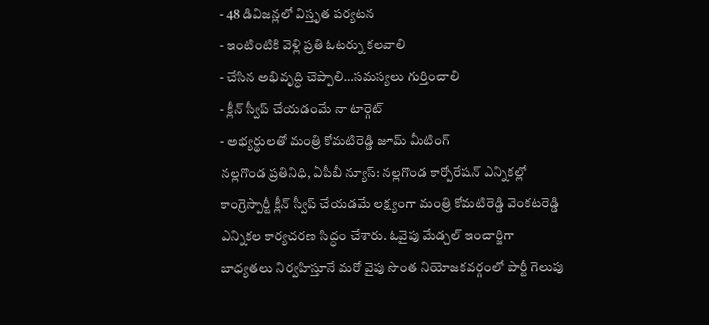- 48 డివిజన్లలో విస్తృత పర్యటన
- ఇంటింటికి వెళ్లి ప్రతి ఓటర్ను కలవాలి
- చేసిన అభివృద్ధి చెప్పాలి…సమస్యలు గుర్తించాలి
- క్లీన్ స్వీప్ చేయడంమే నా టార్గెట్
- అభ్యర్థులతో మంత్రి కోమటిరెడ్డి జూమ్ మీటింగ్
నల్లగొండ ప్రతినిధి, ఏపీబీ న్యూస్: నల్లగొండ కార్పోరేషన్ ఎన్నికల్లో కాంగ్రెస్పార్టీ క్లీన్ స్వీప్ చేయడమే లక్ష్యంగా మంత్రి కోమటిరెడ్డి వెంకటరెడ్డి ఎన్నికల కార్యచరణ సిద్ధం చేశారు. ఓవైపు మేడ్చల్ ఇంచార్జిగా బాధ్యతలు నిర్వహిస్తూనే మరో వైపు సొంత నియోజకవర్గంలో పార్టీ గెలుపు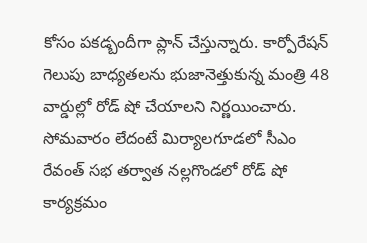కోసం పకడ్బందీగా ప్లాన్ చేస్తున్నారు. కార్పోరేషన్ గెలుపు బాధ్యతలను భుజానెత్తుకున్న మంత్రి 48 వార్డుల్లో రోడ్ షో చేయాలని నిర్ణయించారు. సోమవారం లేదంటే మిర్యాలగూడలో సీఎం రేవంత్ సభ తర్వాత నల్లగొండలో రోడ్ షో కార్యక్రమం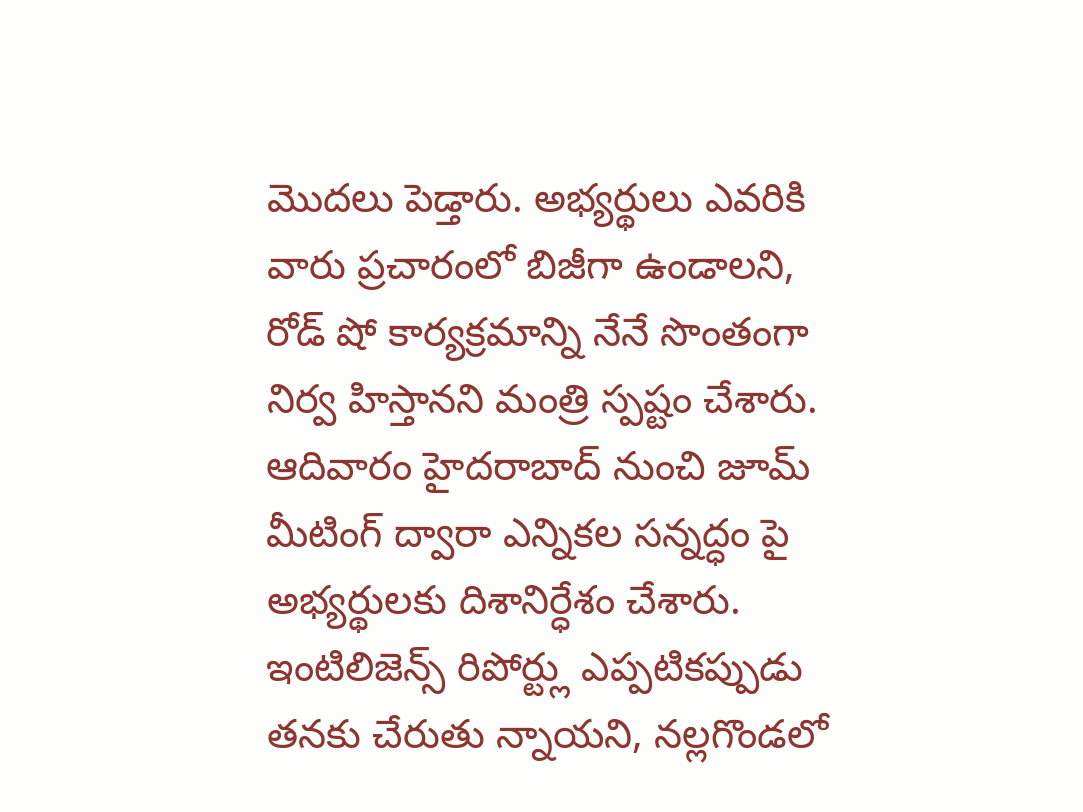మొదలు పెడ్తారు. అభ్యర్థులు ఎవరికి వారు ప్రచారంలో బిజీగా ఉండాలని, రోడ్ షో కార్యక్రమాన్ని నేనే సొంతంగా నిర్వ హిస్తానని మంత్రి స్పష్టం చేశారు. ఆదివారం హైదరాబాద్ నుంచి జూమ్ మీటింగ్ ద్వారా ఎన్నికల సన్నద్ధం పై అభ్యర్థులకు దిశానిర్ధేశం చేశారు. ఇంటిలిజెన్స్ రిపోర్ట్లు ఎప్పటికప్పుడు తనకు చేరుతు న్నాయని, నల్లగొండలో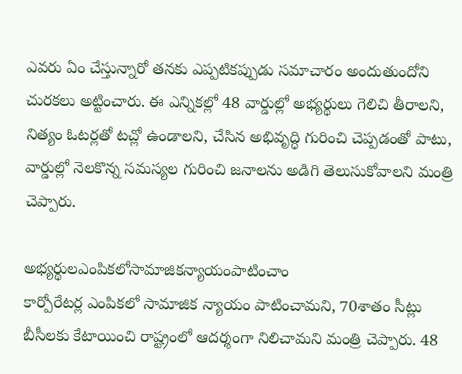ఎవరు ఏం చేస్తున్నారో తనకు ఎప్పటికప్పుడు సమాచారం అందుతుందోని చురకలు అట్టించారు. ఈ ఎన్నికల్లో 48 వార్డుల్లో అభ్యర్థులు గెలిచి తీరాలని, నిత్యం ఓటర్లతో టచ్లో ఉండాలని, చేసిన అభివృద్ధి గురించి చెప్పడంతో పాటు, వార్డుల్లో నెలకొన్న సమస్యల గురించి జనాలను అడిగి తెలుసుకోవాలని మంత్రి చెప్పారు.

అభ్యర్థులఎంపికలోసామాజికన్యాయంపాటించాం
కార్పోరేటర్ల ఎంపికలో సామాజిక న్యాయం పాటించామని, 70శాతం సీట్లు బీసీలకు కేటాయించి రాష్ట్రంలో ఆదర్శంగా నిలిచామని మంత్రి చెప్పారు. 48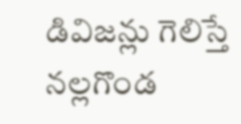డివిజన్లు గెలిస్తే నల్లగొండ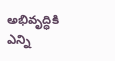అభివృద్ధికి ఎన్ని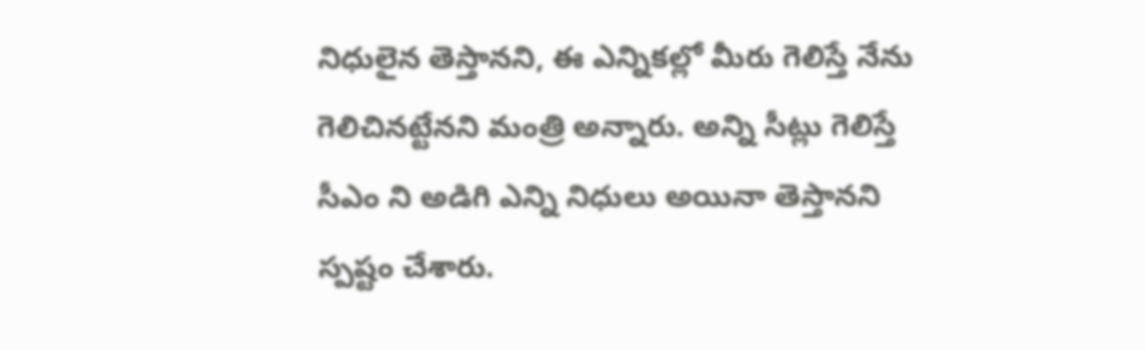నిధులైన తెస్తానని, ఈ ఎన్నికల్లో మీరు గెలిస్తే నేను గెలిచినట్టేనని మంత్రి అన్నారు. అన్ని సీట్లు గెలిస్తే సీఎం ని అడిగి ఎన్ని నిధులు అయినా తెస్తానని స్పష్టం చేశారు.